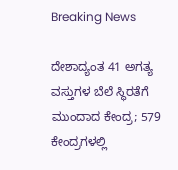Breaking News

ದೇಶಾದ್ಯಂತ 41 ಅಗತ್ಯ ವಸ್ತುಗಳ ಬೆಲೆ ಸ್ಥಿರತೆಗೆ ಮುಂದಾದ ಕೇಂದ್ರ; 579 ಕೇಂದ್ರಗಳಲ್ಲಿ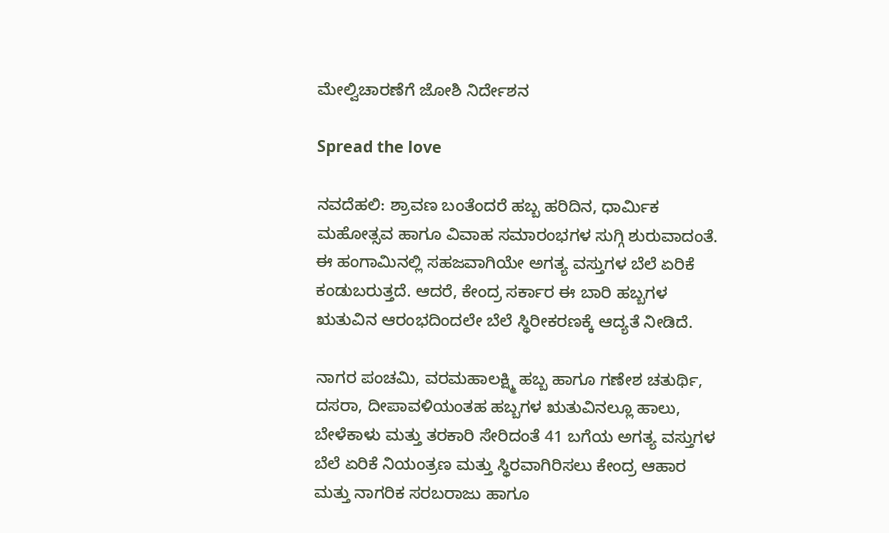ಮೇಲ್ವಿಚಾರಣೆಗೆ ಜೋಶಿ ನಿರ್ದೇಶನ

Spread the love

ನವದೆಹಲಿ: ಶ್ರಾವಣ ಬಂತೆಂದರೆ ಹಬ್ಬ ಹರಿದಿನ, ಧಾರ್ಮಿಕ ಮಹೋತ್ಸವ ಹಾಗೂ ವಿವಾಹ ಸಮಾರಂಭಗಳ ಸುಗ್ಗಿ ಶುರುವಾದಂತೆ. ಈ ಹಂಗಾಮಿನಲ್ಲಿ ಸಹಜವಾಗಿಯೇ ಅಗತ್ಯ ವಸ್ತುಗಳ ಬೆಲೆ ಏರಿಕೆ ಕಂಡುಬರುತ್ತದೆ. ಆದರೆ, ಕೇಂದ್ರ ಸರ್ಕಾರ ಈ ಬಾರಿ ಹಬ್ಬಗಳ ಋತುವಿನ ಆರಂಭದಿಂದಲೇ ಬೆಲೆ ಸ್ಥಿರೀಕರಣಕ್ಕೆ ಆದ್ಯತೆ ನೀಡಿದೆ.

ನಾಗರ ಪಂಚಮಿ, ವರಮಹಾಲಕ್ಷ್ಮಿ ಹಬ್ಬ ಹಾಗೂ ಗಣೇಶ ಚತುರ್ಥಿ, ದಸರಾ, ದೀಪಾವಳಿಯಂತಹ ಹಬ್ಬಗಳ ಋತುವಿನಲ್ಲೂ ಹಾಲು, ಬೇಳೆಕಾಳು ಮತ್ತು ತರಕಾರಿ ಸೇರಿದಂತೆ 41 ಬಗೆಯ ಅಗತ್ಯ ವಸ್ತುಗಳ ಬೆಲೆ ಏರಿಕೆ ನಿಯಂತ್ರಣ ಮತ್ತು ಸ್ಥಿರವಾಗಿರಿಸಲು ಕೇಂದ್ರ ಆಹಾರ ಮತ್ತು ನಾಗರಿಕ ಸರಬರಾಜು ಹಾಗೂ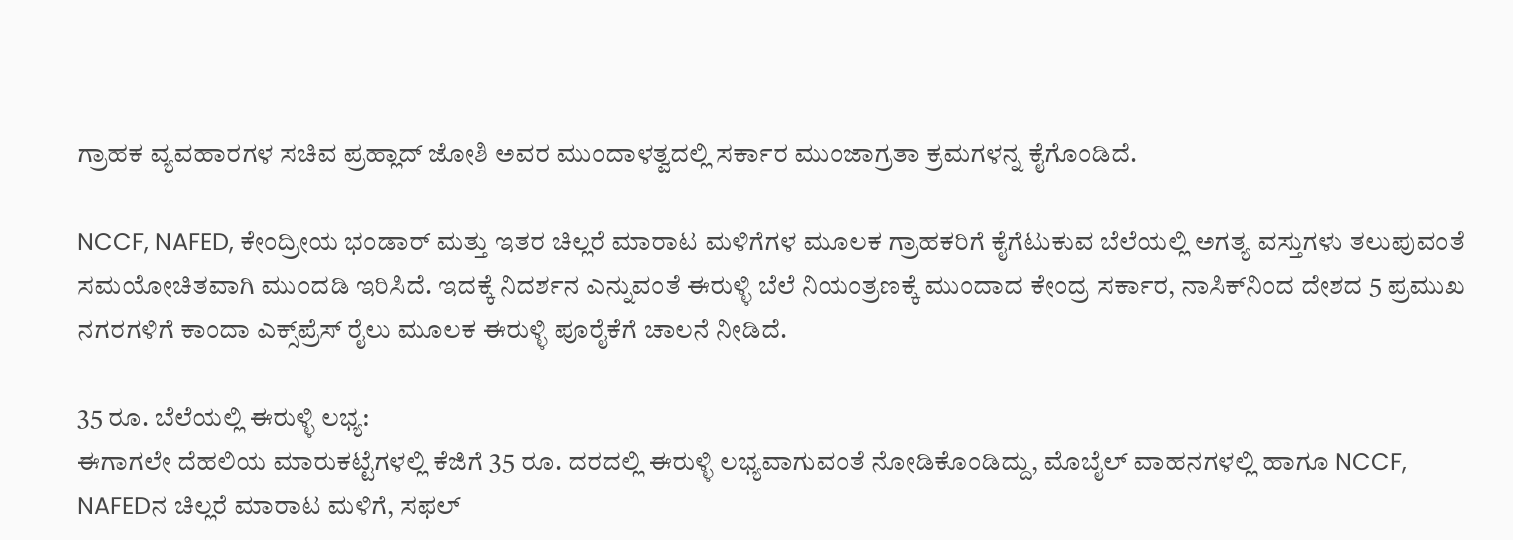ಗ್ರಾಹಕ ವ್ಯವಹಾರಗಳ ಸಚಿವ ಪ್ರಹ್ಲಾದ್‌ ಜೋಶಿ ಅವರ ಮುಂದಾಳತ್ವದಲ್ಲಿ ಸರ್ಕಾರ ಮುಂಜಾಗ್ರತಾ ಕ್ರಮಗಳನ್ನ ಕೈಗೊಂಡಿದೆ.

NCCF, NAFED, ಕೇಂದ್ರೀಯ ಭಂಡಾರ್ ಮತ್ತು ಇತರ ಚಿಲ್ಲರೆ ಮಾರಾಟ ಮಳಿಗೆಗಳ ಮೂಲಕ ಗ್ರಾಹಕರಿಗೆ ಕೈಗೆಟುಕುವ ಬೆಲೆಯಲ್ಲಿ ಅಗತ್ಯ ವಸ್ತುಗಳು ತಲುಪುವಂತೆ ಸಮಯೋಚಿತವಾಗಿ ಮುಂದಡಿ ಇರಿಸಿದೆ. ಇದಕ್ಕೆ ನಿದರ್ಶನ ಎನ್ನುವಂತೆ ಈರುಳ್ಳಿ ಬೆಲೆ ನಿಯಂತ್ರಣಕ್ಕೆ ಮುಂದಾದ ಕೇಂದ್ರ ಸರ್ಕಾರ, ನಾಸಿಕ್‌ನಿಂದ ದೇಶದ 5 ಪ್ರಮುಖ ನಗರಗಳಿಗೆ ಕಾಂದಾ ಎಕ್ಸ್‌ಪ್ರೆಸ್‌ ರೈಲು ಮೂಲಕ ಈರುಳ್ಳಿ ಪೂರೈಕೆಗೆ ಚಾಲನೆ ನೀಡಿದೆ.

35 ರೂ. ಬೆಲೆಯಲ್ಲಿ ಈರುಳ್ಳಿ ಲಭ್ಯ:
ಈಗಾಗಲೇ ದೆಹಲಿಯ ಮಾರುಕಟ್ಟೆಗಳಲ್ಲಿ ಕೆಜಿಗೆ 35 ರೂ. ದರದಲ್ಲಿ ಈರುಳ್ಳಿ ಲಭ್ಯವಾಗುವಂತೆ ನೋಡಿಕೊಂಡಿದ್ದು, ಮೊಬೈಲ್‌ ವಾಹನಗಳಲ್ಲಿ ಹಾಗೂ NCCF, NAFEDನ ಚಿಲ್ಲರೆ ಮಾರಾಟ ಮಳಿಗೆ, ಸಫಲ್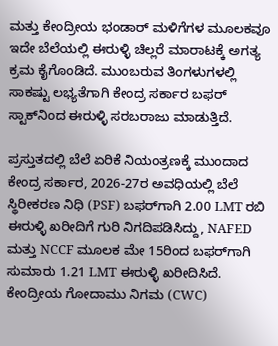ಮತ್ತು ಕೇಂದ್ರೀಯ ಭಂಡಾರ್ ಮಳಿಗೆಗಳ ಮೂಲಕವೂ ಇದೇ ಬೆಲೆಯಲ್ಲಿ ಈರುಳ್ಳಿ ಚಿಲ್ಲರೆ ಮಾರಾಟಕ್ಕೆ ಅಗತ್ಯ ಕ್ರಮ ಕೈಗೊಂಡಿದೆ. ಮುಂಬರುವ ತಿಂಗಳುಗಳಲ್ಲಿ ಸಾಕಷ್ಟು ಲಭ್ಯತೆಗಾಗಿ ಕೇಂದ್ರ ಸರ್ಕಾರ ಬಫರ್ ಸ್ಟಾಕ್‌ನಿಂದ ಈರುಳ್ಳಿ ಸರಬರಾಜು ಮಾಡುತ್ತಿದೆ.

ಪ್ರಸ್ತುತದಲ್ಲಿ ಬೆಲೆ ಏರಿಕೆ ನಿಯಂತ್ರಣಕ್ಕೆ ಮುಂದಾದ ಕೇಂದ್ರ ಸರ್ಕಾರ, 2026-27ರ ಅವಧಿಯಲ್ಲಿ ಬೆಲೆ ಸ್ಥಿರೀಕರಣ ನಿಧಿ (PSF) ಬಫರ್‌ಗಾಗಿ 2.00 LMT ರಬಿ ಈರುಳ್ಳಿ ಖರೀದಿಗೆ ಗುರಿ ನಿಗದಿಪಡಿಸಿದ್ದು, NAFED ಮತ್ತು NCCF ಮೂಲಕ ಮೇ 15ರಿಂದ ಬಫರ್‌ಗಾಗಿ ಸುಮಾರು 1.21 LMT ಈರುಳ್ಳಿ ಖರೀದಿಸಿದೆ. ಕೇಂದ್ರೀಯ ಗೋದಾಮು ನಿಗಮ (CWC)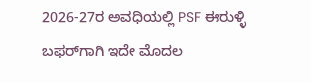2026-27ರ ಅವಧಿಯಲ್ಲಿ PSF ಈರುಳ್ಳಿ ಬಫರ್‌ಗಾಗಿ ಇದೇ ಮೊದಲ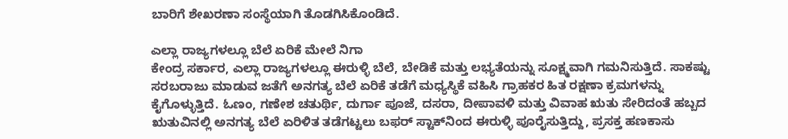ಬಾರಿಗೆ ಶೇಖರಣಾ ಸಂಸ್ಥೆಯಾಗಿ ತೊಡಗಿಸಿಕೊಂಡಿದೆ.

ಎಲ್ಲಾ ರಾಜ್ಯಗಳಲ್ಲೂ ಬೆಲೆ ಏರಿಕೆ ಮೇಲೆ ನಿಗಾ
ಕೇಂದ್ರ ಸರ್ಕಾರ, ಎಲ್ಲಾ ರಾಜ್ಯಗಳಲ್ಲೂ ಈರುಳ್ಳಿ ಬೆಲೆ, ಬೇಡಿಕೆ ಮತ್ತು ಲಭ್ಯತೆಯನ್ನು ಸೂಕ್ಷ್ಮವಾಗಿ ಗಮನಿಸುತ್ತಿದೆ. ಸಾಕಷ್ಟು ಸರಬರಾಜು ಮಾಡುವ ಜತೆಗೆ ಅನಗತ್ಯ ಬೆಲೆ ಏರಿಕೆ ತಡೆಗೆ ಮಧ್ಯಸ್ಥಿಕೆ ವಹಿಸಿ ಗ್ರಾಹಕರ ಹಿತ ರಕ್ಷಣಾ ಕ್ರಮಗಳನ್ನು ಕೈಗೊಳ್ಳುತ್ತಿದೆ. ಓಣಂ, ಗಣೇಶ ಚತುರ್ಥಿ, ದುರ್ಗಾ ಪೂಜೆ, ದಸರಾ, ದೀಪಾವಳಿ ಮತ್ತು ವಿವಾಹ ಋತು ಸೇರಿದಂತೆ ಹಬ್ಬದ ಋತುವಿನಲ್ಲಿ ಅನಗತ್ಯ ಬೆಲೆ ಏರಿಳಿತ ತಡೆಗಟ್ಟಲು ಬಫರ್ ಸ್ಟಾಕ್‌ನಿಂದ ಈರುಳ್ಳಿ ಪೂರೈಸುತ್ತಿದ್ದು, ಪ್ರಸಕ್ತ ಹಣಕಾಸು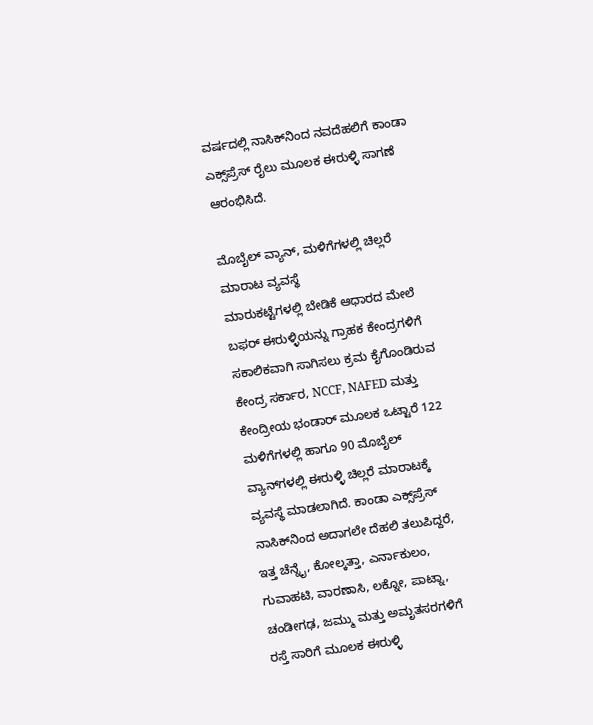ವರ್ಷದಲ್ಲಿ ನಾಸಿಕ್‌ನಿಂದ ನವದೆಹಲಿಗೆ ಕಾಂಡಾ ಎಕ್ಸ್‌ಪ್ರೆಸ್ ರೈಲು ಮೂಲಕ ಈರುಳ್ಳಿ ಸಾಗಣೆ ಆರಂಭಿಸಿದೆ.

ಮೊಬೈಲ್‌ ವ್ಯಾನ್‌, ಮಳಿಗೆಗಳಲ್ಲಿ ಚಿಲ್ಲರೆ ಮಾರಾಟ ವ್ಯವಸ್ಥೆ
ಮಾರುಕಟ್ಟೆಗಳಲ್ಲಿ ಬೇಡಿಕೆ ಆಧಾರದ ಮೇಲೆ ಬಫರ್ ಈರುಳ್ಳಿಯನ್ನು ಗ್ರಾಹಕ ಕೇಂದ್ರಗಳಿಗೆ ಸಕಾಲಿಕವಾಗಿ ಸಾಗಿಸಲು ಕ್ರಮ ಕೈಗೊಂಡಿರುವ ಕೇಂದ್ರ ಸರ್ಕಾರ, NCCF, NAFED ಮತ್ತು ಕೇಂದ್ರೀಯ ಭಂಡಾರ್ ಮೂಲಕ ಒಟ್ಟಾರೆ 122 ಮಳಿಗೆಗಳಲ್ಲಿ ಹಾಗೂ 90 ಮೊಬೈಲ್‌ ವ್ಯಾನ್‌ಗಳಲ್ಲಿ ಈರುಳ್ಳಿ ಚಿಲ್ಲರೆ ಮಾರಾಟಕ್ಕೆ ವ್ಯವಸ್ಥೆ ಮಾಡಲಾಗಿದೆ. ಕಾಂಡಾ ಎಕ್ಸ್‌ಪ್ರೆಸ್ ನಾಸಿಕ್‌ನಿಂದ ಅದಾಗಲೇ ದೆಹಲಿ ತಲುಪಿದ್ದರೆ, ಇತ್ತ ಚೆನ್ನೈ, ಕೋಲ್ಕತ್ತಾ, ಎರ್ನಾಕುಲಂ, ಗುವಾಹಟಿ, ವಾರಣಾಸಿ, ಲಕ್ನೋ, ಪಾಟ್ನಾ, ಚಂಡೀಗಢ, ಜಮ್ಮು ಮತ್ತು ಅಮೃತಸರಗಳಿಗೆ ರಸ್ತೆ ಸಾರಿಗೆ ಮೂಲಕ ಈರುಳ್ಳಿ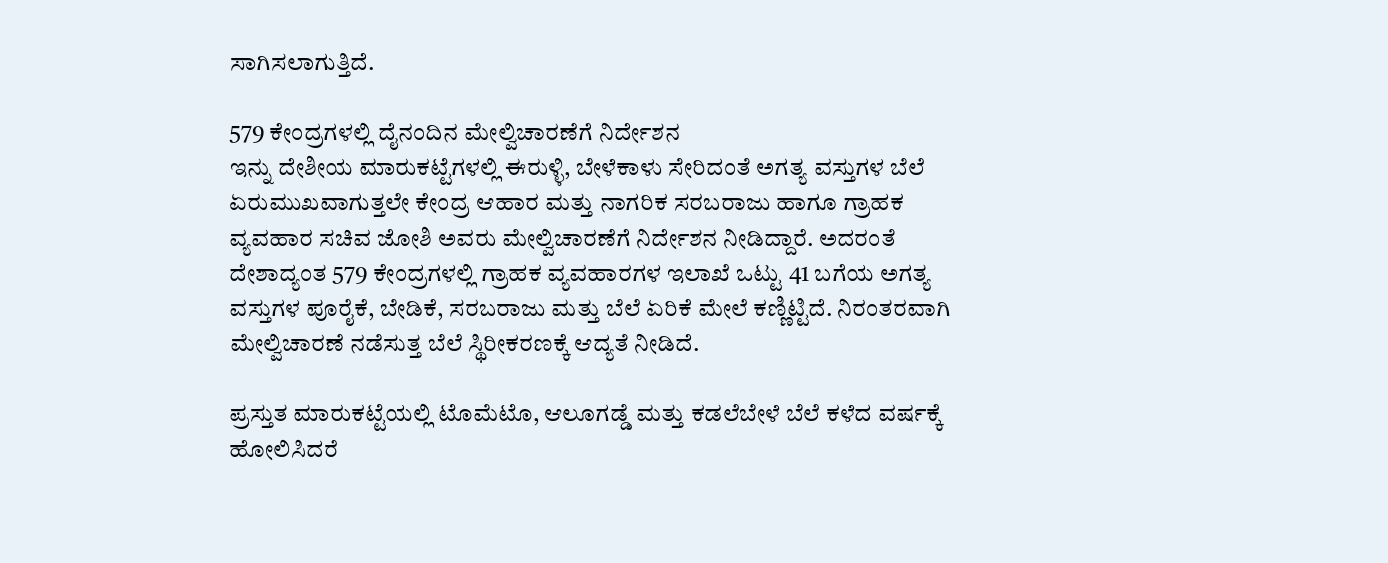ಸಾಗಿಸಲಾಗುತ್ತಿದೆ.

579 ಕೇಂದ್ರಗಳಲ್ಲಿ ದೈನಂದಿನ ಮೇಲ್ವಿಚಾರಣೆಗೆ ನಿರ್ದೇಶನ
ಇನ್ನು ದೇಶೀಯ ಮಾರುಕಟ್ಟೆಗಳಲ್ಲಿ ಈರುಳ್ಳಿ, ಬೇಳೆಕಾಳು ಸೇರಿದಂತೆ ಅಗತ್ಯ ವಸ್ತುಗಳ ಬೆಲೆ ಏರುಮುಖವಾಗುತ್ತಲೇ ಕೇಂದ್ರ ಆಹಾರ ಮತ್ತು ನಾಗರಿಕ ಸರಬರಾಜು ಹಾಗೂ ಗ್ರಾಹಕ ವ್ಯವಹಾರ ಸಚಿವ ಜೋಶಿ ಅವರು ಮೇಲ್ವಿಚಾರಣೆಗೆ ನಿರ್ದೇಶನ ನೀಡಿದ್ದಾರೆ. ಅದರಂತೆ ದೇಶಾದ್ಯಂತ 579 ಕೇಂದ್ರಗಳಲ್ಲಿ ಗ್ರಾಹಕ ವ್ಯವಹಾರಗಳ ಇಲಾಖೆ ಒಟ್ಟು 41 ಬಗೆಯ ಅಗತ್ಯ ವಸ್ತುಗಳ ಪೂರೈಕೆ, ಬೇಡಿಕೆ, ಸರಬರಾಜು ಮತ್ತು ಬೆಲೆ ಏರಿಕೆ ಮೇಲೆ ಕಣ್ಣಿಟ್ಟಿದೆ. ನಿರಂತರವಾಗಿ ಮೇಲ್ವಿಚಾರಣೆ ನಡೆಸುತ್ತ ಬೆಲೆ ಸ್ಥಿರೀಕರಣಕ್ಕೆ ಆದ್ಯತೆ ನೀಡಿದೆ.

ಪ್ರಸ್ತುತ ಮಾರುಕಟ್ಟೆಯಲ್ಲಿ ಟೊಮೆಟೊ, ಆಲೂಗಡ್ಡೆ ಮತ್ತು ಕಡಲೆಬೇಳೆ ಬೆಲೆ ಕಳೆದ ವರ್ಷಕ್ಕೆ ಹೋಲಿಸಿದರೆ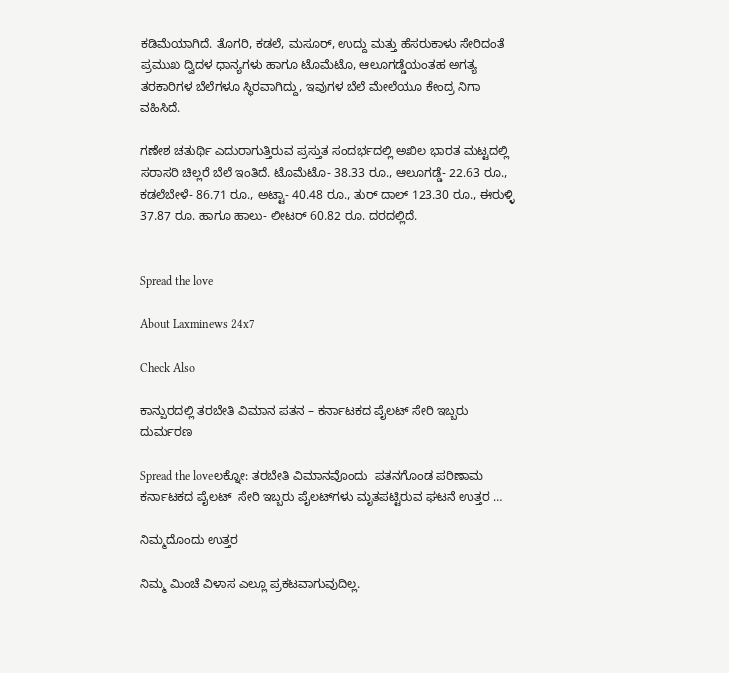ಕಡಿಮೆಯಾಗಿದೆ. ತೊಗರಿ, ಕಡಲೆ, ಮಸೂರ್, ಉದ್ದು ಮತ್ತು ಹೆಸರುಕಾಳು ಸೇರಿದಂತೆ ಪ್ರಮುಖ ದ್ವಿದಳ ಧಾನ್ಯಗಳು ಹಾಗೂ ಟೊಮೆಟೊ, ಆಲೂಗಡ್ಡೆಯಂತಹ ಅಗತ್ಯ ತರಕಾರಿಗಳ ಬೆಲೆಗಳೂ ಸ್ಥಿರವಾಗಿದ್ದು, ಇವುಗಳ ಬೆಲೆ ಮೇಲೆಯೂ ಕೇಂದ್ರ ನಿಗಾ ವಹಿಸಿದೆ.

ಗಣೇಶ ಚತುರ್ಥಿ ಎದುರಾಗುತ್ತಿರುವ ಪ್ರಸ್ತುತ ಸಂದರ್ಭದಲ್ಲಿ ಅಖಿಲ ಭಾರತ ಮಟ್ಟದಲ್ಲಿ ಸರಾಸರಿ ಚಿಲ್ಲರೆ ಬೆಲೆ ಇಂತಿದೆ. ಟೊಮೆಟೊ- 38.33 ರೂ., ಆಲೂಗಡ್ಡೆ- 22.63 ರೂ., ಕಡಲೆಬೇಳೆ- 86.71 ರೂ., ಅಟ್ಟಾ- 40.48 ರೂ., ತುರ್ ದಾಲ್ 123.30 ರೂ., ಈರುಳ್ಳಿ 37.87 ರೂ. ಹಾಗೂ ಹಾಲು- ಲೀಟರ್ 60.82 ರೂ. ದರದಲ್ಲಿದೆ.


Spread the love

About Laxminews 24x7

Check Also

ಕಾನ್ಪುರದಲ್ಲಿ ತರಬೇತಿ ವಿಮಾನ ಪತನ – ಕರ್ನಾಟಕದ ಪೈಲಟ್ ಸೇರಿ ಇಬ್ಬರು ದುರ್ಮರಣ

Spread the loveಲಕ್ನೋ: ತರಬೇತಿ ವಿಮಾನವೊಂದು  ಪತನಗೊಂಡ ಪರಿಣಾಮ ಕರ್ನಾಟಕದ ಪೈಲಟ್  ಸೇರಿ ಇಬ್ಬರು ಪೈಲಟ್‌ಗಳು ಮೃತಪಟ್ಟಿರುವ ಘಟನೆ ಉತ್ತರ …

ನಿಮ್ಮದೊಂದು ಉತ್ತರ

ನಿಮ್ಮ ಮಿಂಚೆ ವಿಳಾಸ ಎಲ್ಲೂ ಪ್ರಕಟವಾಗುವುದಿಲ್ಲ.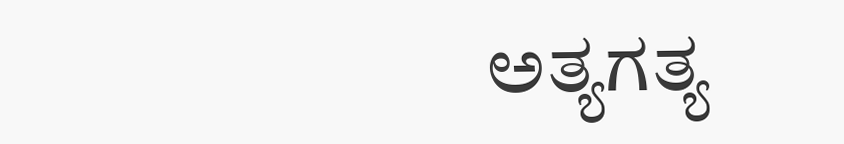ಅತ್ಯಗತ್ಯ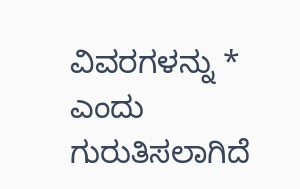ವಿವರಗಳನ್ನು * ಎಂದು ಗುರುತಿಸಲಾಗಿದೆ